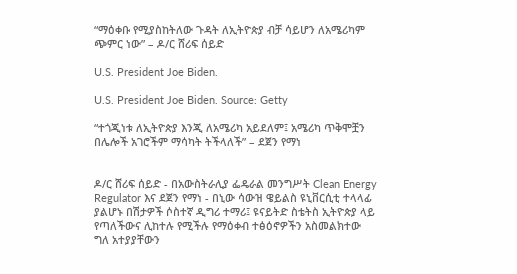“ማዕቀቡ የሚያስከትለው ጉዳት ለኢትዮጵያ ብቻ ሳይሆን ለአሜሪካም ጭምር ነው” – ዶ/ር ሸሪፍ ሰይድ

U.S. President Joe Biden.

U.S. President Joe Biden. Source: Getty

“ተጎጂነቱ ለኢትዮጵያ እንጂ ለአሜሪካ አይደለም፤ አሜሪካ ጥቅሞቿን በሌሎች አገሮችም ማሳካት ትችላለች” – ደጀን የማነ


ዶ/ር ሸሪፍ ሰይድ - በአውስትራሊያ ፌዴራል መንግሥት Clean Energy Regulator እና ደጀን የማነ - በኒው ሳውዝ ዌይልስ ዩኒቨርሲቲ ተላላፊ ያልሆኑ በሽታዎች ሶስተኛ ዲግሪ ተማሪ፤ ዩናይትድ ስቴትስ ኢትዮጵያ ላይ የጣለችውና ሊከተሉ የሚችሉ የማዕቀብ ተፅዕኖዎችን አስመልክተው ግለ አተያያቸውን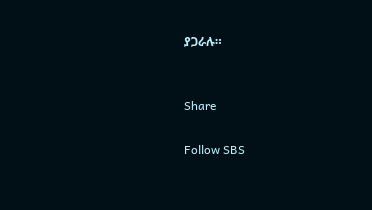ያጋራሉ።


Share

Follow SBS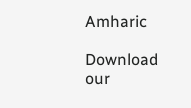Amharic

Download our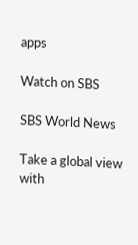apps

Watch on SBS

SBS World News

Take a global view with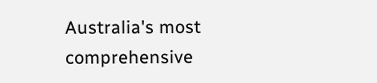Australia's most comprehensive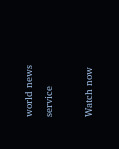world news service

Watch now